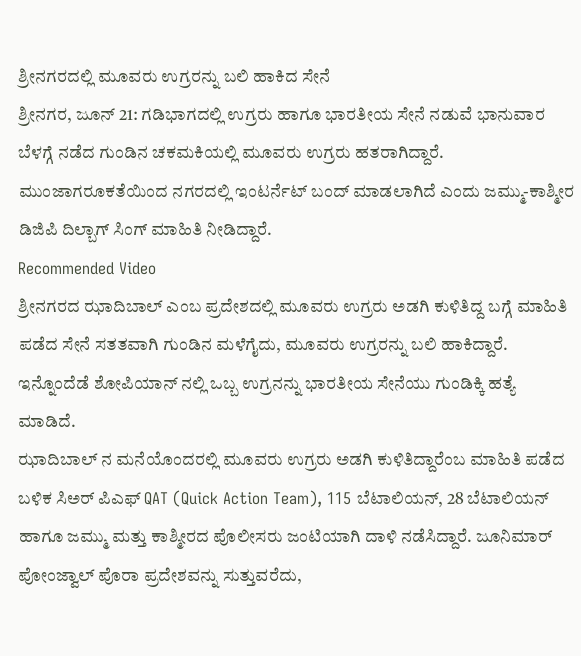ಶ್ರೀನಗರದಲ್ಲಿ ಮೂವರು ಉಗ್ರರನ್ನು ಬಲಿ ಹಾಕಿದ ಸೇನೆ
ಶ್ರೀನಗರ, ಜೂನ್ 21: ಗಡಿಭಾಗದಲ್ಲಿ ಉಗ್ರರು ಹಾಗೂ ಭಾರತೀಯ ಸೇನೆ ನಡುವೆ ಭಾನುವಾರ ಬೆಳಗ್ಗೆ ನಡೆದ ಗುಂಡಿನ ಚಕಮಕಿಯಲ್ಲಿ ಮೂವರು ಉಗ್ರರು ಹತರಾಗಿದ್ದಾರೆ. ಮುಂಜಾಗರೂಕತೆಯಿಂದ ನಗರದಲ್ಲಿ ಇಂಟರ್ನೆಟ್ ಬಂದ್ ಮಾಡಲಾಗಿದೆ ಎಂದು ಜಮ್ಮು-ಕಾಶ್ಮೀರ ಡಿಜಿಪಿ ದಿಲ್ಬಾಗ್ ಸಿಂಗ್ ಮಾಹಿತಿ ನೀಡಿದ್ದಾರೆ.
Recommended Video
ಶ್ರೀನಗರದ ಝಾದಿಬಾಲ್ ಎಂಬ ಪ್ರದೇಶದಲ್ಲಿ ಮೂವರು ಉಗ್ರರು ಅಡಗಿ ಕುಳಿತಿದ್ದ ಬಗ್ಗೆ ಮಾಹಿತಿ ಪಡೆದ ಸೇನೆ ಸತತವಾಗಿ ಗುಂಡಿನ ಮಳೆಗೈದು, ಮೂವರು ಉಗ್ರರನ್ನು ಬಲಿ ಹಾಕಿದ್ದಾರೆ. ಇನ್ನೊಂದೆಡೆ ಶೋಪಿಯಾನ್ ನಲ್ಲಿ ಒಬ್ಬ ಉಗ್ರನನ್ನು ಭಾರತೀಯ ಸೇನೆಯು ಗುಂಡಿಕ್ಕಿ ಹತ್ಯೆ ಮಾಡಿದೆ.
ಝಾದಿಬಾಲ್ ನ ಮನೆಯೊಂದರಲ್ಲಿ ಮೂವರು ಉಗ್ರರು ಅಡಗಿ ಕುಳಿತಿದ್ದಾರೆಂಬ ಮಾಹಿತಿ ಪಡೆದ ಬಳಿಕ ಸಿಅರ್ ಪಿಎಫ್ QAT (Quick Action Team), 115 ಬೆಟಾಲಿಯನ್, 28 ಬೆಟಾಲಿಯನ್ ಹಾಗೂ ಜಮ್ಮು ಮತ್ತು ಕಾಶ್ಮೀರದ ಪೊಲೀಸರು ಜಂಟಿಯಾಗಿ ದಾಳಿ ನಡೆಸಿದ್ದಾರೆ. ಜೂನಿಮಾರ್ ಪೋಂಜ್ವಾಲ್ ಪೊರಾ ಪ್ರದೇಶವನ್ನು ಸುತ್ತುವರೆದು,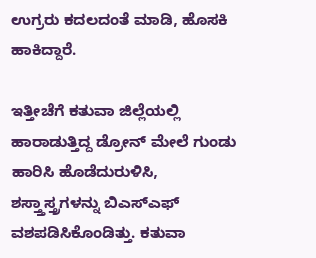ಉಗ್ರರು ಕದಲದಂತೆ ಮಾಡಿ, ಹೊಸಕಿ ಹಾಕಿದ್ದಾರೆ.

ಇತ್ತೀಚೆಗೆ ಕತುವಾ ಜಿಲ್ಲೆಯಲ್ಲಿ ಹಾರಾಡುತ್ತಿದ್ದ ಡ್ರೋನ್ ಮೇಲೆ ಗುಂಡು ಹಾರಿಸಿ ಹೊಡೆದುರುಳಿಸಿ, ಶಸ್ತ್ತಾಸ್ತ್ರಗಳನ್ನು ಬಿಎಸ್ಎಫ್ ವಶಪಡಿಸಿಕೊಂಡಿತ್ತು. ಕತುವಾ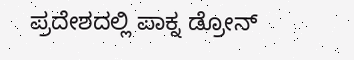ಪ್ರದೇಶದಲ್ಲಿ ಪಾಕ್ನ ಡ್ರೋನ್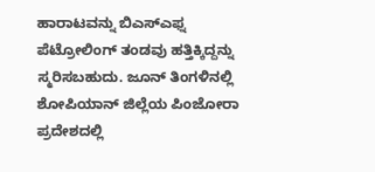ಹಾರಾಟವನ್ನು ಬಿಎಸ್ಎಫ್ನ ಪೆಟ್ರೋಲಿಂಗ್ ತಂಡವು ಹತ್ತಿಕ್ಕಿದ್ದನ್ನು ಸ್ಮರಿಸಬಹುದು. ಜೂನ್ ತಿಂಗಳಿನಲ್ಲಿ ಶೋಪಿಯಾನ್ ಜಿಲ್ಲೆಯ ಪಿಂಜೋರಾ ಪ್ರದೇಶದಲ್ಲಿ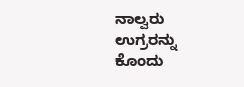ನಾಲ್ವರು ಉಗ್ರರನ್ನು ಕೊಂದು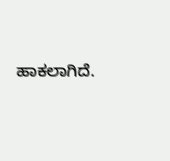ಹಾಕಲಾಗಿದೆ.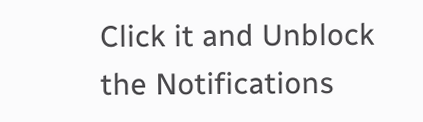Click it and Unblock the Notifications